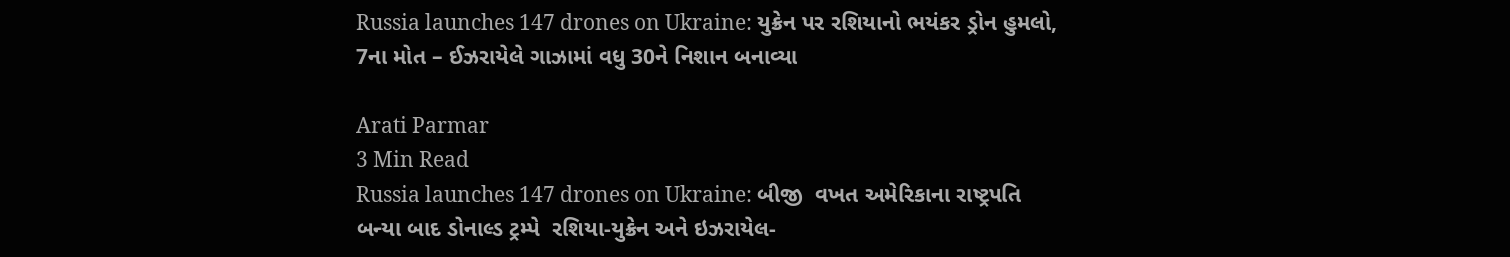Russia launches 147 drones on Ukraine: યુક્રેન પર રશિયાનો ભયંકર ડ્રોન હુમલો, 7ના મોત – ઈઝરાયેલે ગાઝામાં વધુ 30ને નિશાન બનાવ્યા

Arati Parmar
3 Min Read
Russia launches 147 drones on Ukraine: બીજી  વખત અમેરિકાના રાષ્ટ્રપતિ બન્યા બાદ ડોનાલ્ડ ટ્રમ્પે  રશિયા-યુક્રેન અને ઇઝરાયેલ-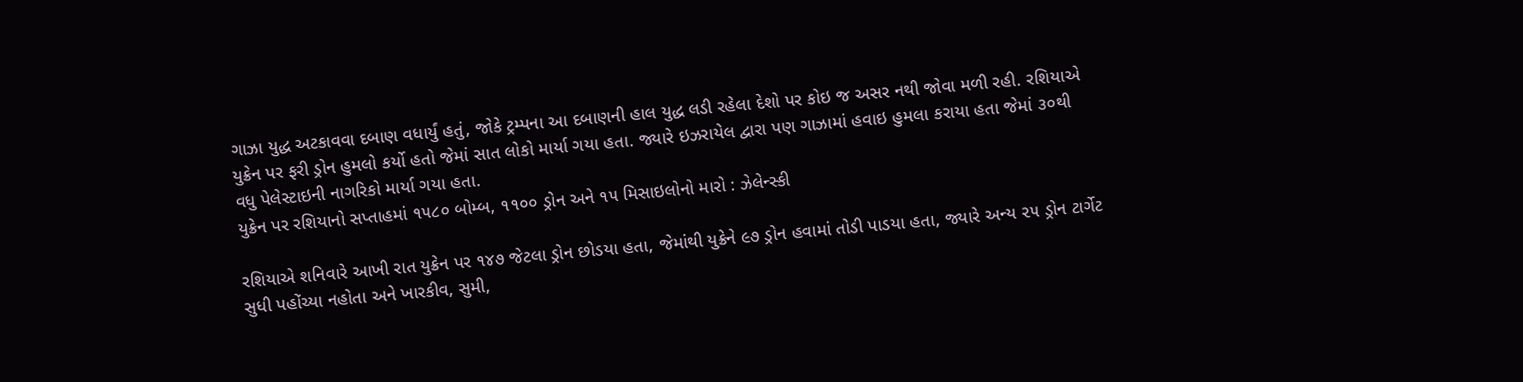ગાઝા યુદ્ધ અટકાવવા દબાણ વધાર્યું હતું, જોકે ટ્રમ્પના આ દબાણની હાલ યુદ્ધ લડી રહેલા દેશો પર કોઇ જ અસર નથી જોવા મળી રહી. રશિયાએ યુક્રેન પર ફરી ડ્રોન હુમલો કર્યો હતો જેમાં સાત લોકો માર્યા ગયા હતા. જ્યારે ઇઝરાયેલ દ્વારા પણ ગાઝામાં હવાઇ હુમલા કરાયા હતા જેમાં ૩૦થી વધુ પેલેસ્ટાઇની નાગરિકો માર્યા ગયા હતા.
યુક્રેન પર રશિયાનો સપ્તાહમાં ૧૫૮૦ બોમ્બ, ૧૧૦૦ ડ્રોન અને ૧૫ મિસાઇલોનો મારો : ઝેલેન્સ્કી

રશિયાએ શનિવારે આખી રાત યુક્રેન પર ૧૪૭ જેટલા ડ્રોન છોડયા હતા, જેમાંથી યુક્રેને ૯૭ ડ્રોન હવામાં તોડી પાડયા હતા, જ્યારે અન્ય ૨૫ ડ્રોન ટાર્ગેટ સુધી પહોંચ્યા નહોતા અને ખારકીવ, સુમી,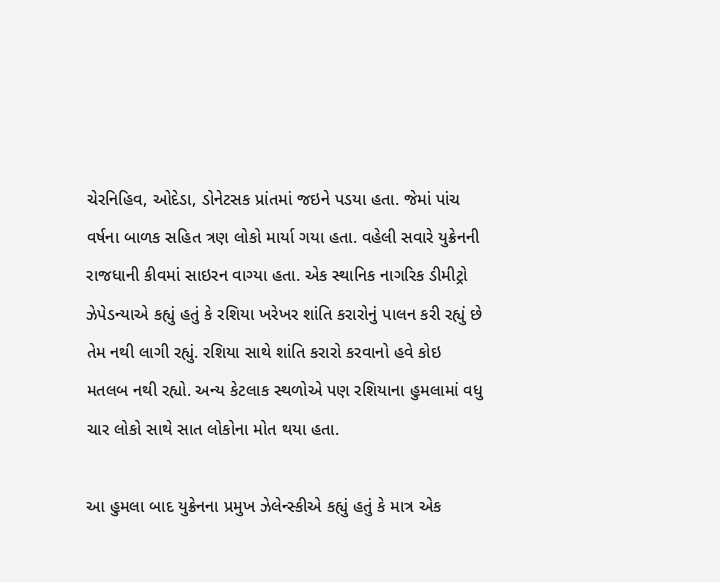ચેરનિહિવ, ઓદેડા, ડોનેટસક પ્રાંતમાં જઇને પડયા હતા. જેમાં પાંચ વર્ષના બાળક સહિત ત્રણ લોકો માર્યા ગયા હતા. વહેલી સવારે યુક્રેનની રાજધાની કીવમાં સાઇરન વાગ્યા હતા. એક સ્થાનિક નાગરિક ડીમીટ્રો ઝેપેડન્યાએ કહ્યું હતું કે રશિયા ખરેખર શાંતિ કરારોનું પાલન કરી રહ્યું છે તેમ નથી લાગી રહ્યું. રશિયા સાથે શાંતિ કરારો કરવાનો હવે કોઇ મતલબ નથી રહ્યો. અન્ય કેટલાક સ્થળોએ પણ રશિયાના હુમલામાં વધુ ચાર લોકો સાથે સાત લોકોના મોત થયા હતા.

આ હુમલા બાદ યુક્રેનના પ્રમુખ ઝેલેન્સ્કીએ કહ્યું હતું કે માત્ર એક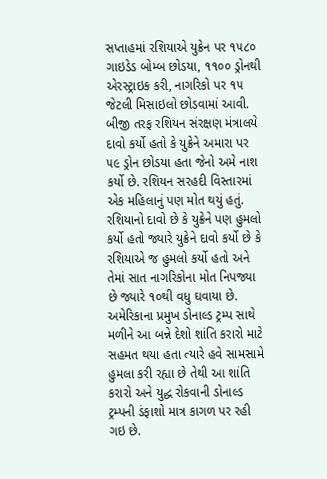સપ્તાહમાં રશિયાએ યુક્રેન પર ૧૫૮૦ ગાઇડેડ બોમ્બ છોડયા, ૧૧૦૦ ડ્રોનથી એરસ્ટ્રાઇક કરી, નાગરિકો પર ૧૫ જેટલી મિસાઇલો છોડવામાં આવી. બીજી તરફ રશિયન સંરક્ષણ મંત્રાલયે દાવો કર્યો હતો કે યુક્રેને અમારા પર ૫૯ ડ્રોન છોડયા હતા જેનો અમે નાશ કર્યો છે. રશિયન સરહદી વિસ્તારમાં એક મહિલાનું પણ મોત થયું હતું. રશિયાનો દાવો છે કે યુક્રેને પણ હુમલો કર્યો હતો જ્યારે યુક્રેને દાવો કર્યો છે કે રશિયાએ જ હુમલો કર્યો હતો અને તેમાં સાત નાગરિકોના મોત નિપજ્યા છે જ્યારે ૧૦થી વધુ ઘવાયા છે. અમેરિકાના પ્રમુખ ડોનાલ્ડ ટ્રમ્પ સાથે મળીને આ બન્ને દેશો શાંતિ કરારો માટે સહમત થયા હતા ત્યારે હવે સામસામે હુમલા કરી રહ્યા છે તેથી આ શાંતિ કરારો અને યુદ્ધ રોકવાની ડોનાલ્ડ ટ્રમ્પની ડંફાશો માત્ર કાગળ પર રહી ગઇ છે.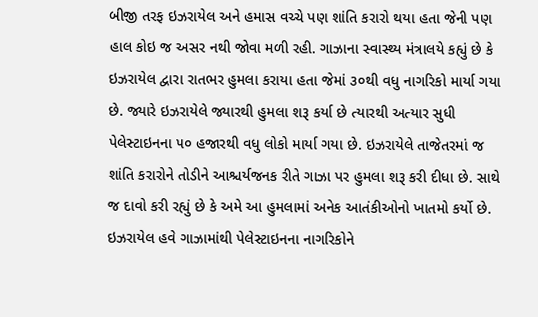બીજી તરફ ઇઝરાયેલ અને હમાસ વચ્ચે પણ શાંતિ કરારો થયા હતા જેની પણ હાલ કોઇ જ અસર નથી જોવા મળી રહી. ગાઝાના સ્વાસ્થ્ય મંત્રાલયે કહ્યું છે કે ઇઝરાયેલ દ્વારા રાતભર હુમલા કરાયા હતા જેમાં ૩૦થી વધુ નાગરિકો માર્યા ગયા છે. જ્યારે ઇઝરાયેલે જ્યારથી હુમલા શરૂ કર્યા છે ત્યારથી અત્યાર સુધી પેલેસ્ટાઇનના ૫૦ હજારથી વધુ લોકો માર્યા ગયા છે. ઇઝરાયેલે તાજેતરમાં જ શાંતિ કરારોને તોડીને આશ્ચર્યજનક રીતે ગાઝા પર હુમલા શરૂ કરી દીધા છે. સાથે જ દાવો કરી રહ્યું છે કે અમે આ હુમલામાં અનેક આતંકીઓનો ખાતમો કર્યો છે. ઇઝરાયેલ હવે ગાઝામાંથી પેલેસ્ટાઇનના નાગરિકોને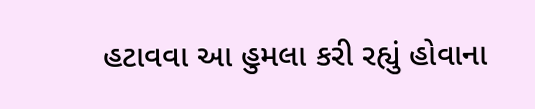હટાવવા આ હુમલા કરી રહ્યું હોવાના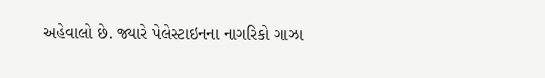અહેવાલો છે. જ્યારે પેલેસ્ટાઇનના નાગરિકો ગાઝા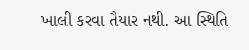ખાલી કરવા તૈયાર નથી. આ સ્થિતિ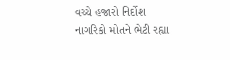વચ્ચે હજારો નિર્દોશ નાગરિકો મોતને ભેટી રહ્યા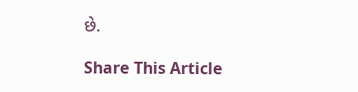છે.

Share This Article